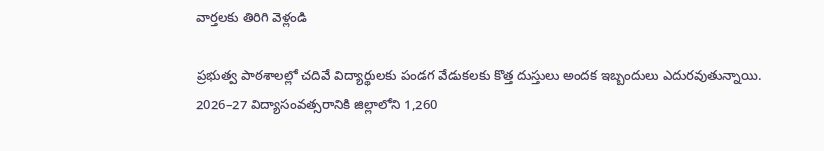వార్తలకు తిరిగి వెళ్లండి

ప్రభుత్వ పాఠశాలల్లో చదివే విద్యార్థులకు పండగ వేడుకలకు కొత్త దుస్తులు అందక ఇబ్బందులు ఎదురవుతున్నాయి. 2026–27 విద్యాసంవత్సరానికి జిల్లాలోని 1,260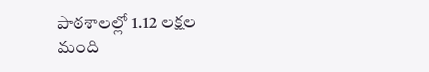పాఠశాలల్లో 1.12 లక్షల మంది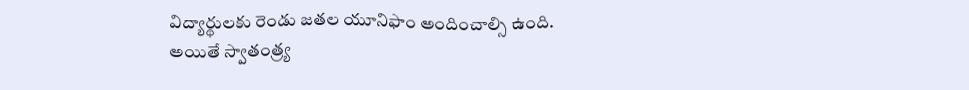విద్యార్థులకు రెండు జతల యూనిఫాం అందించాల్సి ఉంది.
అయితే స్వాతంత్ర్య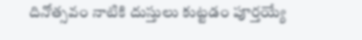దినోత్సవం నాటికి దుస్తులు కుట్టడం పూర్తయ్యే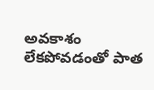అవకాశం లేకపోవడంతో పాత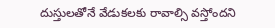దుస్తులతోనే వేడుకలకు రావాల్సి వస్తోందని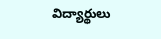విద్యార్థులు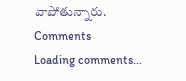వాపోతున్నారు.
Comments
Loading comments...